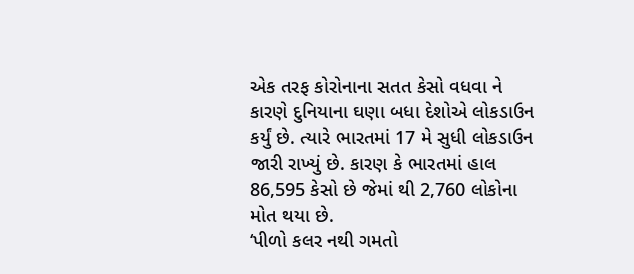એક તરફ કોરોનાના સતત કેસો વધવા ને કારણે દુનિયાના ઘણા બધા દેશોએ લોકડાઉન કર્યું છે. ત્યારે ભારતમાં 17 મે સુધી લોકડાઉન જારી રાખ્યું છે. કારણ કે ભારતમાં હાલ 86,595 કેસો છે જેમાં થી 2,760 લોકોના મોત થયા છે.
‘પીળો કલર નથી ગમતો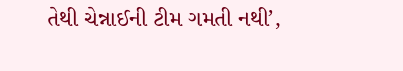તેથી ચેન્નાઈની ટીમ ગમતી નથી’,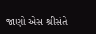જાણો એસ શ્રીસંતે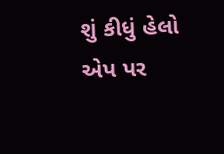શું કીધું હેલો એપ પર